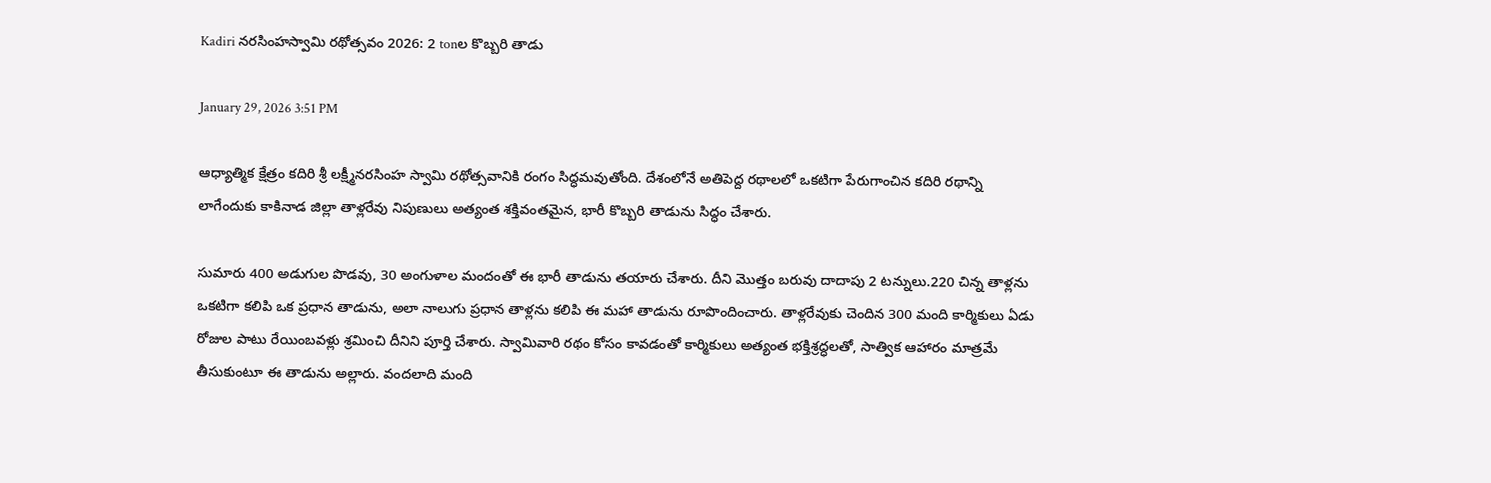Kadiri నరసింహస్వామి రథోత్సవం 2026: 2 tonల కొబ్బరి తాడు

January 29, 2026 3:51 PM

ఆధ్యాత్మిక క్షేత్రం కదిరి శ్రీ లక్ష్మీనరసింహ స్వామి రథోత్సవానికి రంగం సిద్ధమవుతోంది. దేశంలోనే అతిపెద్ద రథాలలో ఒకటిగా పేరుగాంచిన కదిరి రథాన్ని లాగేందుకు కాకినాడ జిల్లా తాళ్లరేవు నిపుణులు అత్యంత శక్తివంతమైన, భారీ కొబ్బరి తాడును సిద్ధం చేశారు.

సుమారు 400 అడుగుల పొడవు, 30 అంగుళాల మందంతో ఈ భారీ తాడును తయారు చేశారు. దీని మొత్తం బరువు దాదాపు 2 టన్నులు.220 చిన్న తాళ్లను ఒకటిగా కలిపి ఒక ప్రధాన తాడును, అలా నాలుగు ప్రధాన తాళ్లను కలిపి ఈ మహా తాడును రూపొందించారు. తాళ్లరేవుకు చెందిన 300 మంది కార్మికులు ఏడు రోజుల పాటు రేయింబవళ్లు శ్రమించి దీనిని పూర్తి చేశారు. స్వామివారి రథం కోసం కావడంతో కార్మికులు అత్యంత భక్తిశ్రద్ధలతో, సాత్విక ఆహారం మాత్రమే తీసుకుంటూ ఈ తాడును అల్లారు. వందలాది మంది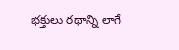భక్తులు రథాన్ని లాగే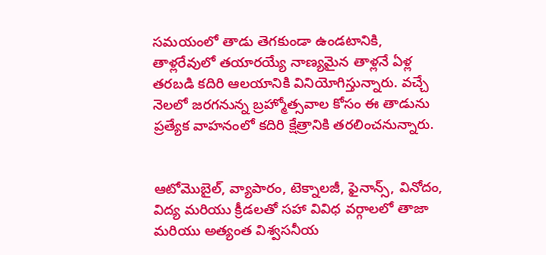సమయంలో తాడు తెగకుండా ఉండటానికి, తాళ్లరేవులో తయారయ్యే నాణ్యమైన తాళ్లనే ఏళ్ల తరబడి కదిరి ఆలయానికి వినియోగిస్తున్నారు. వచ్చే నెలలో జరగనున్న బ్రహ్మోత్సవాల కోసం ఈ తాడును ప్రత్యేక వాహనంలో కదిరి క్షేత్రానికి తరలించనున్నారు.


ఆటోమొబైల్, వ్యాపారం, టెక్నాలజీ, ఫైనాన్స్, వినోదం, విద్య మరియు క్రీడలతో సహా వివిధ వర్గాలలో తాజా మరియు అత్యంత విశ్వసనీయ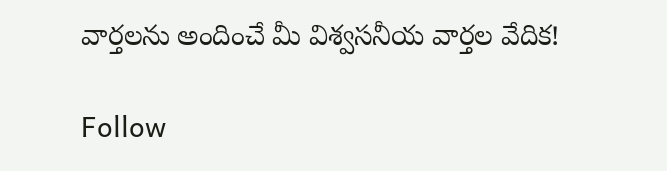వార్తలను అందించే మీ విశ్వసనీయ వార్తల వేదిక!

Follow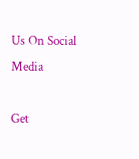Us On Social Media

Get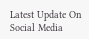Latest Update On Social Media